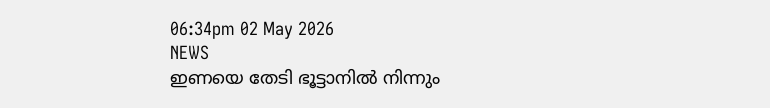06:34pm 02 May 2026
NEWS
ഇണയെ തേടി ഭൂട്ടാനിൽ നിന്നും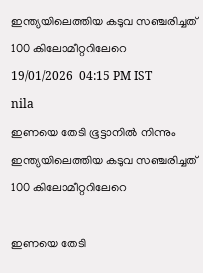ഇന്ത്യയിലെത്തിയ കടുവ സഞ്ചരിച്ചത് 100 കിലോമീറ്ററിലേറെ
19/01/2026  04:15 PM IST
nila
ഇണയെ തേടി ഭൂട്ടാനിൽ നിന്നും ഇന്ത്യയിലെത്തിയ കടുവ സഞ്ചരിച്ചത് 100 കിലോമീറ്ററിലേറെ

ഇണയെ തേടി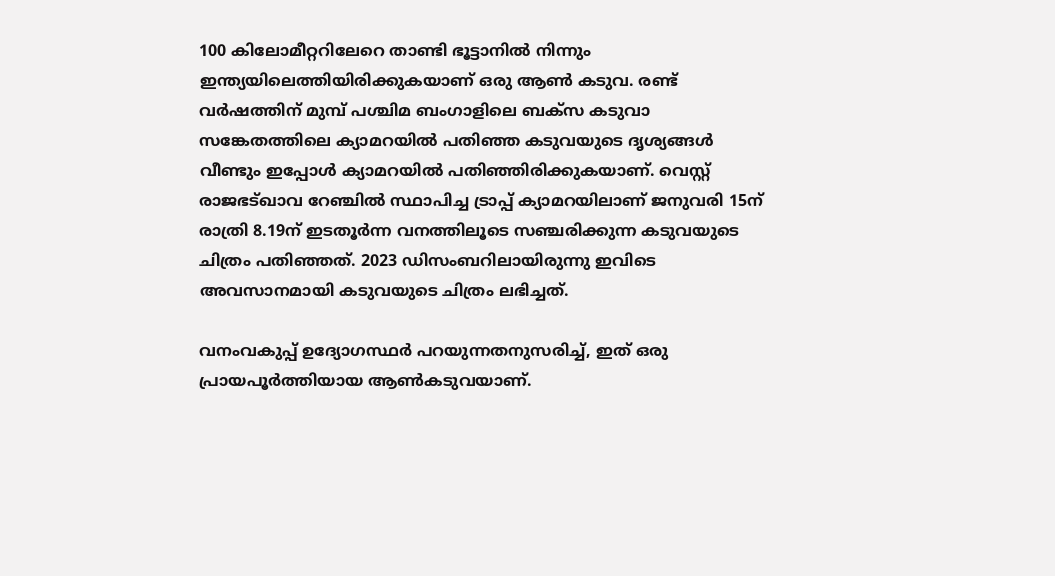100 കിലോമീറ്ററിലേറെ താണ്ടി ഭൂട്ടാനിൽ നിന്നും ഇന്ത്യയിലെത്തിയിരിക്കുകയാണ് ഒരു ആൺ കടുവ. രണ്ട് വർഷത്തിന് മുമ്പ് പശ്ചിമ ബംഗാളിലെ ബക്സ കടുവാ സങ്കേതത്തിലെ ക്യാമറയിൽ പതിഞ്ഞ കടുവയുടെ ദൃശ്യങ്ങൾ വീണ്ടും ഇപ്പോൾ ക്യാമറയിൽ പതിഞ്ഞിരിക്കുകയാണ്. വെസ്റ്റ് രാജഭട്ഖാവ റേഞ്ചിൽ സ്ഥാപിച്ച ട്രാപ്പ് ക്യാമറയിലാണ് ജനുവരി 15ന് രാത്രി 8.19ന് ഇടതൂർന്ന വനത്തിലൂടെ സഞ്ചരിക്കുന്ന കടുവയുടെ ചിത്രം പതിഞ്ഞത്. 2023 ഡിസംബറിലായിരുന്നു ഇവിടെ അവസാനമായി കടുവയുടെ ചിത്രം ലഭിച്ചത്.

വനംവകുപ്പ് ഉദ്യോഗസ്ഥർ പറയുന്നതനുസരിച്ച്, ഇത് ഒരു പ്രായപൂർത്തിയായ ആൺകടുവയാണ്.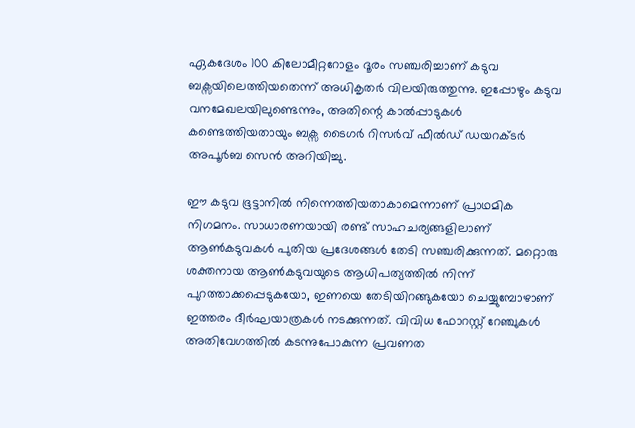ഏകദേശം 100 കിലോമീറ്ററോളം ദൂരം സഞ്ചരിച്ചാണ് കടുവ ബക്സയിലെത്തിയതെന്ന് അധികൃതർ വിലയിരുത്തുന്നു. ഇപ്പോഴും കടുവ വനമേഖലയിലുണ്ടെന്നും, അതിന്റെ കാൽപ്പാടുകൾ കണ്ടെത്തിയതായും ബക്സ ടൈഗർ റിസർവ് ഫീൽഡ് ഡയറക്ടർ അപൂർബ സെൻ അറിയിച്ചു.

ഈ കടുവ ഭൂട്ടാനിൽ നിന്നെത്തിയതാകാമെന്നാണ് പ്രാഥമിക നിഗമനം. സാധാരണയായി രണ്ട് സാഹചര്യങ്ങളിലാണ് ആൺകടുവകൾ പുതിയ പ്രദേശങ്ങൾ തേടി സഞ്ചരിക്കുന്നത്. മറ്റൊരു ശക്തനായ ആൺകടുവയുടെ ആധിപത്യത്തിൽ നിന്ന് പുറത്താക്കപ്പെടുകയോ, ഇണയെ തേടിയിറങ്ങുകയോ ചെയ്യുമ്പോഴാണ് ഇത്തരം ദീർഘയാത്രകൾ നടക്കുന്നത്. വിവിധ ഫോറസ്റ്റ് റേഞ്ചുകൾ അതിവേഗത്തിൽ കടന്നുപോകുന്ന പ്രവണത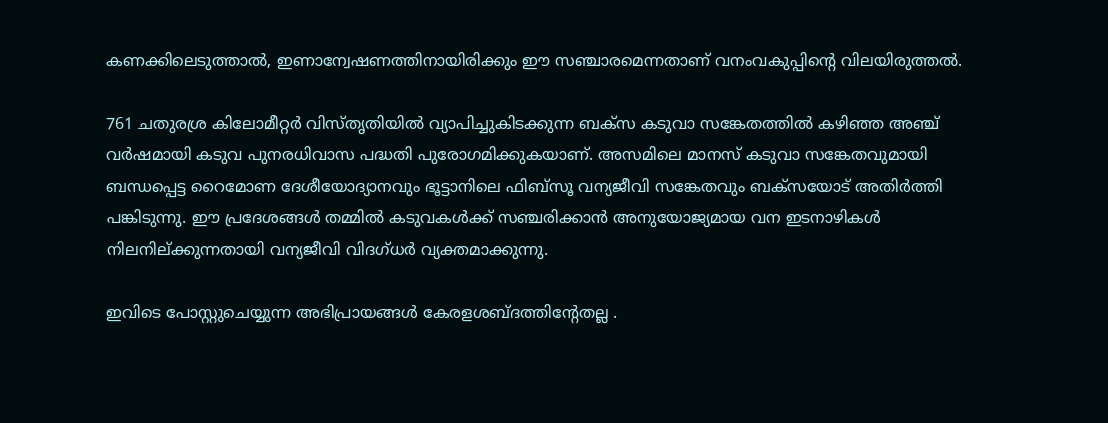കണക്കിലെടുത്താൽ, ഇണാന്വേഷണത്തിനായിരിക്കും ഈ സഞ്ചാരമെന്നതാണ് വനംവകുപ്പിന്റെ വിലയിരുത്തൽ.

761 ചതുരശ്ര കിലോമീറ്റർ വിസ്തൃതിയിൽ വ്യാപിച്ചുകിടക്കുന്ന ബക്സ കടുവാ സങ്കേതത്തിൽ കഴിഞ്ഞ അഞ്ച് വർഷമായി കടുവ പുനരധിവാസ പദ്ധതി പുരോഗമിക്കുകയാണ്. അസമിലെ മാനസ് കടുവാ സങ്കേതവുമായി ബന്ധപ്പെട്ട റൈമോണ ദേശീയോദ്യാനവും ഭൂട്ടാനിലെ ഫിബ്സൂ വന്യജീവി സങ്കേതവും ബക്സയോട് അതിർത്തി പങ്കിടുന്നു. ഈ പ്രദേശങ്ങൾ തമ്മിൽ കടുവകൾക്ക് സഞ്ചരിക്കാൻ അനുയോജ്യമായ വന ഇടനാഴികൾ നിലനില്ക്കുന്നതായി വന്യജീവി വിദഗ്ധർ വ്യക്തമാക്കുന്നു.

ഇവിടെ പോസ്റ്റുചെയ്യുന്ന അഭിപ്രായങ്ങള്‍ കേരളശബ്‌ദത്തിന്റേതല്ല .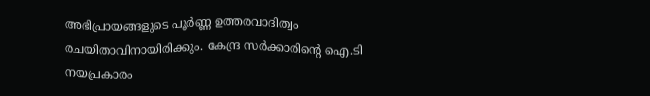അഭിപ്രായങ്ങളുടെ പൂര്‍ണ്ണ ഉത്തരവാദിത്വം രചയിതാവിനായിരിക്കും. കേന്ദ്ര സർക്കാരിന്റെ ഐ.ടി നയപ്രകാരം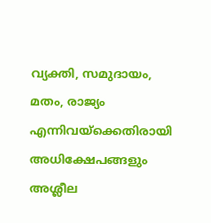വ്യക്തി, സമുദായം, മതം, രാജ്യം എന്നിവയ്ക്കെതിരായി അധിക്ഷേപങ്ങളും അശ്ലീല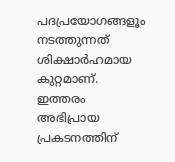പദപ്രയോഗങ്ങളൂം നടത്തുന്നത് ശിക്ഷാര്‍ഹമായ കുറ്റമാണ്. ഇത്തരം അഭിപ്രായ പ്രകടനത്തിന്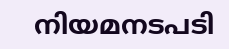നിയമനടപടി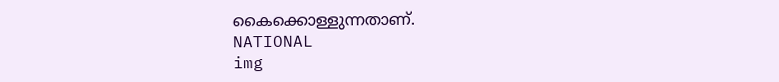കൈക്കൊള്ളുന്നതാണ്.
NATIONAL
img